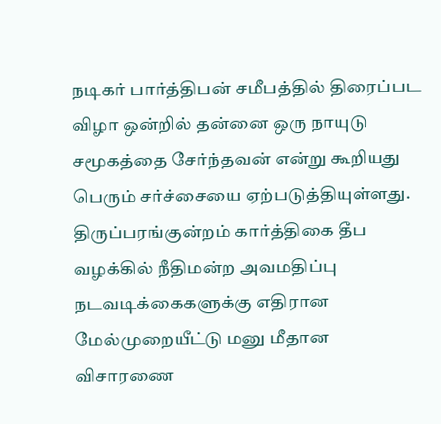நடிகர் பார்த்திபன் சமீபத்தில் திரைப்பட விழா ஒன்றில் தன்னை ஒரு நாயுடு சமூகத்தை சேர்ந்தவன் என்று கூறியது பெரும் சர்ச்சையை ஏற்படுத்தியுள்ளது.
திருப்பரங்குன்றம் கார்த்திகை தீப வழக்கில் நீதிமன்ற அவமதிப்பு நடவடிக்கைகளுக்கு எதிரான மேல்முறையீட்டு மனு மீதான விசாரணை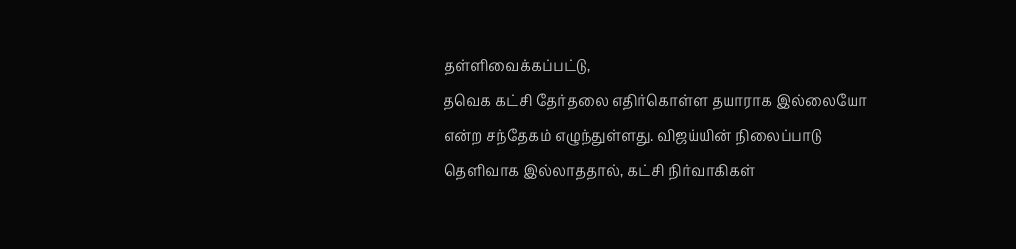தள்ளிவைக்கப்பட்டு,
தவெக கட்சி தேர்தலை எதிர்கொள்ள தயாராக இல்லையோ என்ற சந்தேகம் எழுந்துள்ளது. விஜய்யின் நிலைப்பாடு தெளிவாக இல்லாததால், கட்சி நிர்வாகிகள்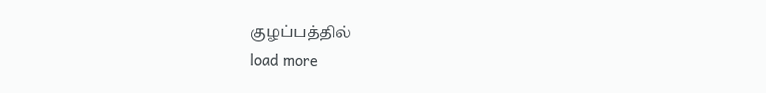குழப்பத்தில்
load more